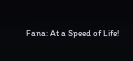Fana: At a Speed of Life!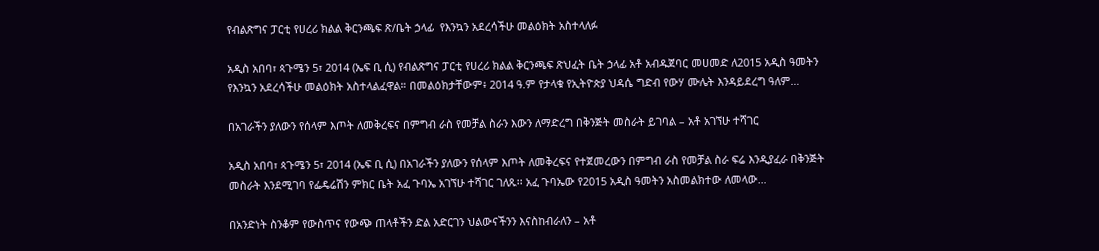የብልጽግና ፓርቲ የሀረሪ ክልል ቅርንጫፍ ጽ/ቤት ኃላፊ  የእንኳን አደረሳችሁ መልዕክት አስተላለፉ

አዲስ አበባ፣ ጳጉሜን 5፣ 2014 (ኤፍ ቢ ሲ) የብልጽግና ፓርቲ የሀረሪ ክልል ቅርንጫፍ ጽህፈት ቤት ኃላፊ አቶ አብዱጀባር መሀመድ ለ2015 አዲስ ዓመትን የእንኳን አደረሳችሁ መልዕክት አስተላልፈዋል። በመልዕክታቸውም፥ 2014 ዓ.ም የታላቁ የኢትዮጵያ ህዳሴ ግድብ የውሃ ሙሌት እንዳይደረግ ዓለም…

በአገራችን ያለውን የሰላም እጦት ለመቅረፍና በምግብ ራስ የመቻል ስራን እውን ለማድረግ በቅንጅት መስራት ይገባል – አቶ አገኘሁ ተሻገር

አዲስ አበባ፣ ጳጉሜን 5፣ 2014 (ኤፍ ቢ ሲ) በአገራችን ያለውን የሰላም እጦት ለመቅረፍና የተጀመረውን በምግብ ራስ የመቻል ስራ ፍሬ እንዲያፈራ በቅንጅት መስራት እንደሚገባ የፌዴሬሽን ምክር ቤት አፈ ጉባኤ አገኘሁ ተሻገር ገለጹ፡፡ አፈ ጉባኤው የ2015 አዲስ ዓመትን አስመልክተው ለመላው…

በአንድነት ስንቆም የውስጥና የውጭ ጠላቶችን ድል አድርገን ህልውናችንን እናስከብራለን – አቶ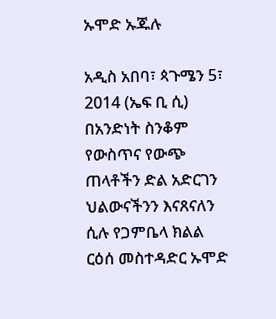ኡሞድ ኡጁሉ

አዲስ አበባ፣ ጳጉሜን 5፣ 2014 (ኤፍ ቢ ሲ) በአንድነት ስንቆም የውስጥና የውጭ ጠላቶችን ድል አድርገን ህልውናችንን እናጸናለን ሲሉ የጋምቤላ ክልል ርዕሰ መስተዳድር ኡሞድ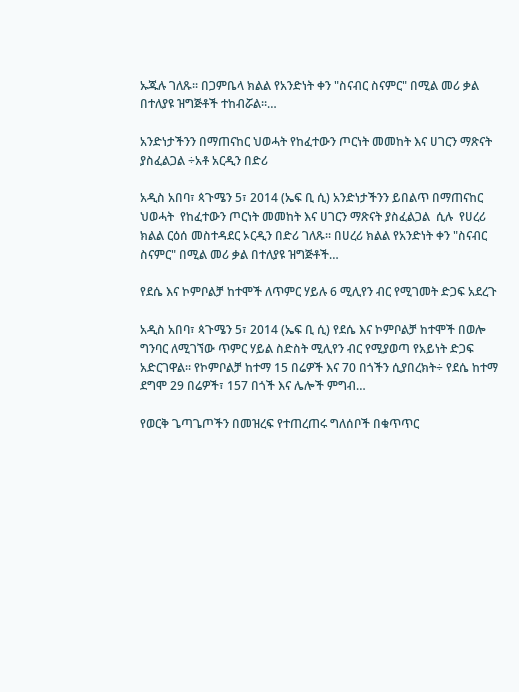ኡጁሉ ገለጹ፡፡ በጋምቤላ ክልል የአንድነት ቀን "ስናብር ስናምር" በሚል መሪ ቃል በተለያዩ ዝግጅቶች ተከብሯል።…

አንድነታችንን በማጠናከር ህወሓት የከፈተውን ጦርነት መመከት እና ሀገርን ማጽናት ያስፈልጋል ÷አቶ አርዲን በድሪ

አዲስ አበባ፣ ጳጉሜን 5፣ 2014 (ኤፍ ቢ ሲ) አንድነታችንን ይበልጥ በማጠናከር ህወሓት  የከፈተውን ጦርነት መመከት እና ሀገርን ማጽናት ያስፈልጋል  ሲሉ  የሀረሪ ክልል ርዕሰ መስተዳደር ኦርዲን በድሪ ገለጹ፡፡ በሀረሪ ክልል የአንድነት ቀን "ስናብር ስናምር" በሚል መሪ ቃል በተለያዩ ዝግጅቶች…

የደሴ እና ኮምቦልቻ ከተሞች ለጥምር ሃይሉ 6 ሚሊየን ብር የሚገመት ድጋፍ አደረጉ

አዲስ አበባ፣ ጳጉሜን 5፣ 2014 (ኤፍ ቢ ሲ) የደሴ እና ኮምቦልቻ ከተሞች በወሎ ግንባር ለሚገኘው ጥምር ሃይል ስድስት ሚሊየን ብር የሚያወጣ የአይነት ድጋፍ አድርገዋል፡፡ የኮምቦልቻ ከተማ 15 በሬዎች እና 70 በጎችን ሲያበረክት÷ የደሴ ከተማ ደግሞ 29 በሬዎች፣ 157 በጎች እና ሌሎች ምግብ…

የወርቅ ጌጣጌጦችን በመዝረፍ የተጠረጠሩ ግለሰቦች በቁጥጥር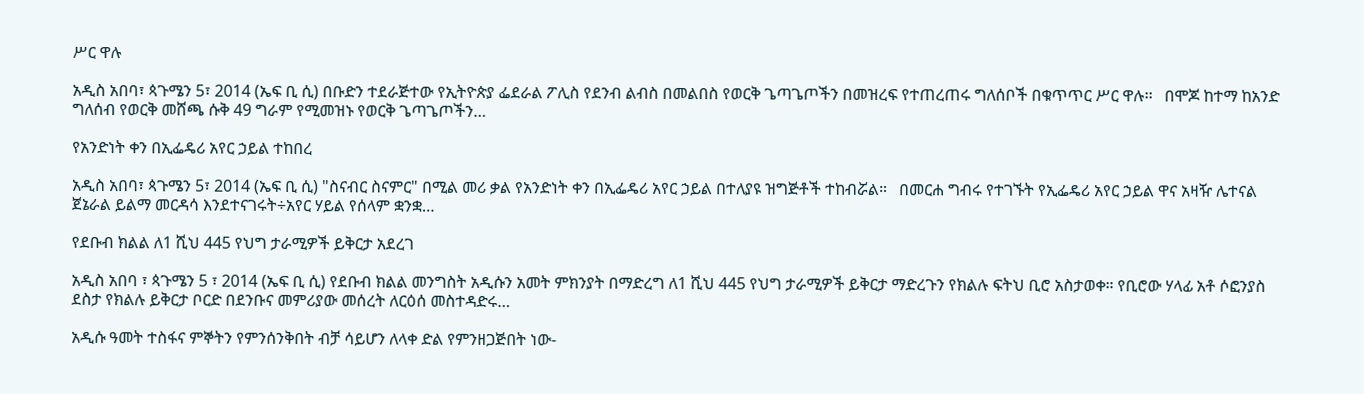ሥር ዋሉ

አዲስ አበባ፣ ጳጉሜን 5፣ 2014 (ኤፍ ቢ ሲ) በቡድን ተደራጅተው የኢትዮጵያ ፌደራል ፖሊስ የደንብ ልብስ በመልበስ የወርቅ ጌጣጌጦችን በመዝረፍ የተጠረጠሩ ግለሰቦች በቁጥጥር ሥር ዋሉ፡፡   በሞጆ ከተማ ከአንድ ግለሰብ የወርቅ መሸጫ ሱቅ 49 ግራም የሚመዝኑ የወርቅ ጌጣጌጦችን…

የአንድነት ቀን በኢፌዴሪ አየር ኃይል ተከበረ

አዲስ አበባ፣ ጳጉሜን 5፣ 2014 (ኤፍ ቢ ሲ) "ስናብር ስናምር" በሚል መሪ ቃል የአንድነት ቀን በኢፌዴሪ አየር ኃይል በተለያዩ ዝግጅቶች ተከብሯል።   በመርሐ ግብሩ የተገኙት የኢፌዴሪ አየር ኃይል ዋና አዛዥ ሌተናል ጀኔራል ይልማ መርዳሳ እንደተናገሩት÷አየር ሃይል የሰላም ቋንቋ…

የደቡብ ክልል ለ1 ሺህ 445 የህግ ታራሚዎች ይቅርታ አደረገ

አዲስ አበባ ፣ ጳጉሜን 5 ፣ 2014 (ኤፍ ቢ ሲ) የደቡብ ክልል መንግስት አዲሱን አመት ምክንያት በማድረግ ለ1 ሺህ 445 የህግ ታራሚዎች ይቅርታ ማድረጉን የክልሉ ፍትህ ቢሮ አስታወቀ። የቢሮው ሃላፊ አቶ ሶፎንያስ ደስታ የክልሉ ይቅርታ ቦርድ በደንቡና መምሪያው መሰረት ለርዕሰ መስተዳድሩ…

አዲሱ ዓመት ተስፋና ምኞትን የምንሰንቅበት ብቻ ሳይሆን ለላቀ ድል የምንዘጋጅበት ነው-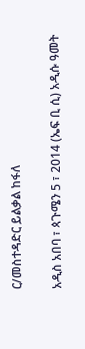ር/መስተዳድር ይልቃል ከፋለ

አዲስ አበባ ፣ ጳጉሜን 5 ፣ 2014 (ኤፍ ቢ ሲ) አዲሱ ዓመት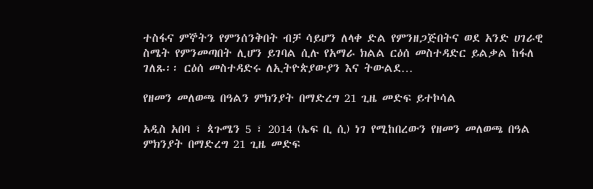ተስፋና ምኞትን የምንሰንቅበት ብቻ ሳይሆን ለላቀ ድል የምንዘጋጅበትና ወደ አንድ ሀገራዊ ስሜት የምንመጣበት ሊሆን ይገባል ሲሉ የአማራ ክልል ርዕሰ መስተዳድር ይልቃል ከፋለ ገለጹ፡፡ ርዕሰ መስተዳድሩ ለኢትዮጵያውያን እና ትውልደ…

የዘመን መለወጫ በዓልን ምክንያት በማድረግ 21 ጊዜ መድፍ ይተኮሳል

አዲስ አበባ ፣ ጳጉሜን 5 ፣ 2014 (ኤፍ ቢ ሲ) ነገ የሚከበረውን የዘመን መለወጫ በዓል ምክንያት በማድረግ 21 ጊዜ መድፍ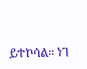ይተኮሳል። ነገ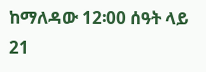ከማለዳው 12፡00 ሰዓት ላይ 21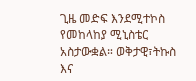ጊዜ መድፍ እንደሚተኮስ የመከላከያ ሚኒስቴር አስታውቋል። ወቅታዊ፣ትኩስ እና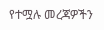የተሟሉ መረጃዎችን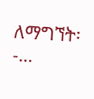ለማግኘት፡-…